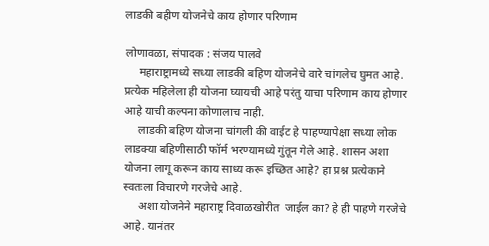लाडकी बहीण योजनेचे काय होणार परिणाम

लोणावळा, संपादक : संजय पालवे
     महाराष्ट्रामध्ये सध्या लाडकी बहिण योजनेचे वारे चांगलेच घुमत आहे. प्रत्येक महिलेला ही योजना घ्यायची आहे परंतु याचा परिणाम काय होणार आहे याची कल्पना कोणालाच नाही.
     लाडकी बहिण योजना चांगली की वाईट हे पाहण्यापेक्षा सध्या लोक लाडक्या बहिणीसाठी फॉर्म भरण्यामध्ये गुंतून गेले आहे. शासन अशा योजना लागू करून काय साध्य करू इच्छित आहे? हा प्रश्न प्रत्येकाने स्वतःला विचारणे गरजेचे आहे.
     अशा योजनेने महाराष्ट्र दिवाळखोरीत  जाईल का? हे ही पाहणे गरजेचे आहे. यानंतर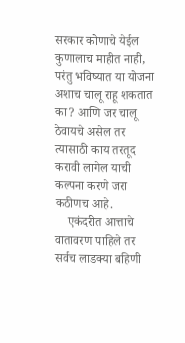सरकार कोणाचे येईल कुणालाच माहीत नाही, परंतु भविष्यात या योजना अशाच चालू राहू शकतात का? आणि जर चालू ठेवायचे असेल तर त्यासाठी काय तरतूद करावी लागेल याची कल्पना करणे जरा कठीणच आहे.
    एकंदरीत आत्ताचे वातावरण पाहिले तर सर्वच लाडक्या बहिणी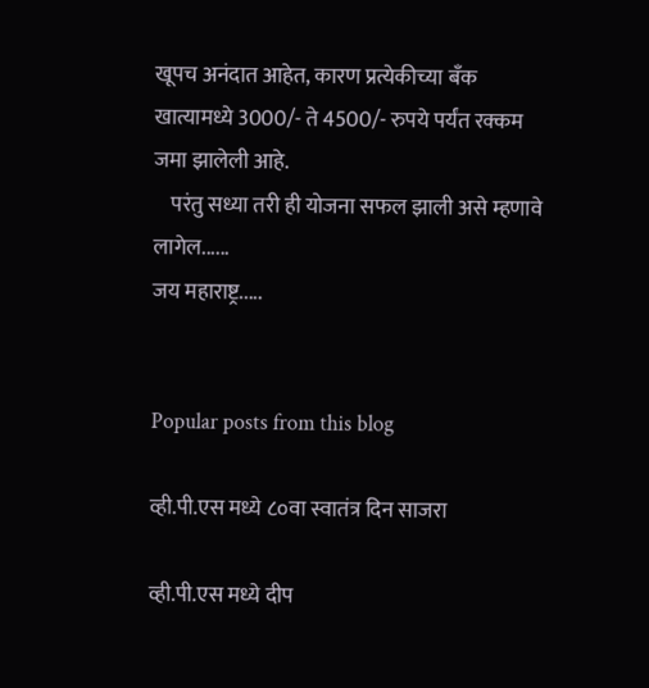खूपच अनंदात आहेत, कारण प्रत्येकीच्या बँक खात्यामध्ये 3000/- ते 4500/- रुपये पर्यंत रक्कम जमा झालेली आहे.
    परंतु सध्या तरी ही योजना सफल झाली असे म्हणावे लागेल......
जय महाराष्ट्र.....


Popular posts from this blog

व्ही.पी.एस मध्ये ८०वा स्वातंत्र दिन साजरा

व्ही.पी.एस मध्ये दीप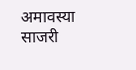अमावस्या साजरी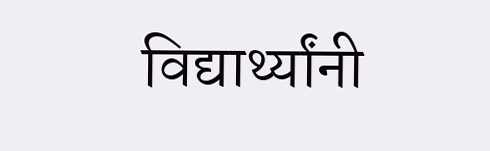विद्यार्थ्यांनी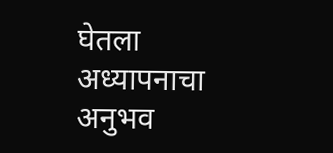घेतला अध्यापनाचा अनुभव